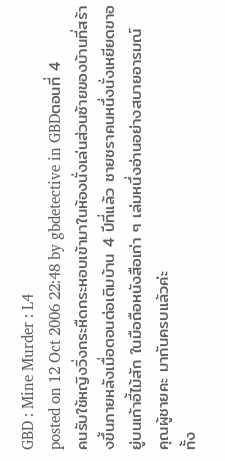GBD : Mine Murder : L4
posted on 12 Oct 2006 22:48 by gbdetective in GBDตอนที่ 4
คนรับใช้หญิงวิ่งกระหืดกระหอบเข้ามาในห้องนั่งเล่นส่วนซ้ายของบ้านที่สร้างขึ้นภายหลังเมื่อตอนต่อเติมบ้าน 4 ปีที่แล้ว ชายชราคนหนึ่งนั่งเหยียดขาอยู่บนเก้าอี้ไม้สัก ในมือถือหนังสือเก่า ๆ เล่มหนึ่งอ่านอย่างสบายอารมณ์
คุณผู้ชายคะ มากันครบแล้วค่ะ
ทั้ง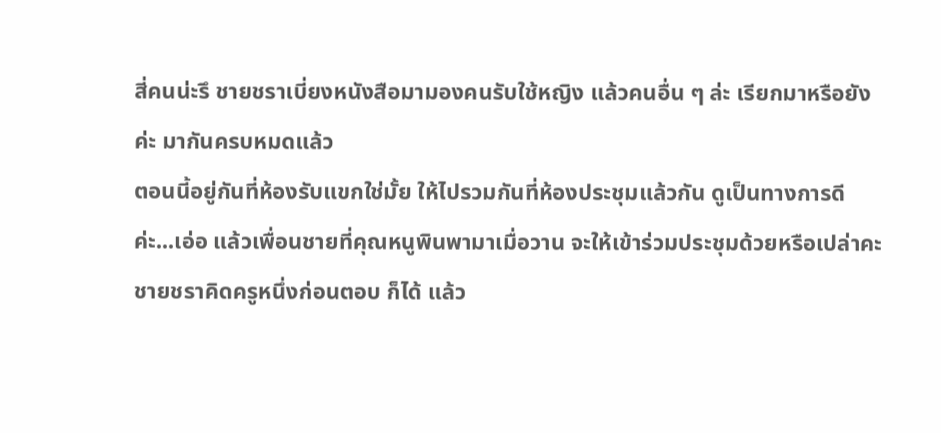สี่คนน่ะรึ ชายชราเบี่ยงหนังสือมามองคนรับใช้หญิง แล้วคนอื่น ๆ ล่ะ เรียกมาหรือยัง
ค่ะ มากันครบหมดแล้ว
ตอนนี้อยู่กันที่ห้องรับแขกใช่มั้ย ให้ไปรวมกันที่ห้องประชุมแล้วกัน ดูเป็นทางการดี
ค่ะ...เอ่อ แล้วเพื่อนชายที่คุณหนูพินพามาเมื่อวาน จะให้เข้าร่วมประชุมด้วยหรือเปล่าคะ
ชายชราคิดครูหนึ่งก่อนตอบ ก็ได้ แล้ว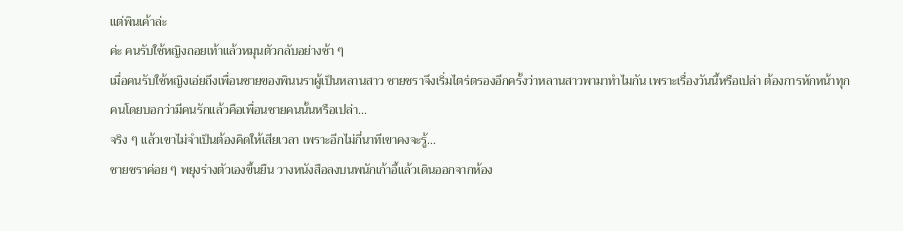แต่พินเค้าล่ะ
ค่ะ คนรับใช้หญิงถอยเท้าแล้วหมุนตัวกลับอย่างช้า ๆ
เมื่อคนรับใช้หญิงเอ่ยถึงเพื่อนชายของพินนราผู้เป็นหลานสาว ชายชราจึงเริ่มไตร่ตรองอีกครั้งว่าหลานสาวพามาทำไมกัน เพราะเรื่องวันนี้หรือเปล่า ต้องการหักหน้าทุกคนโดยบอกว่ามีคนรักแล้วคือเพื่อนชายคนนั้นหรือเปล่า...
จริง ๆ แล้วเขาไม่จำเป็นต้องคิดให้เสียเวลา เพราะอีกไม่กี่นาทีเขาคงจะรู้...
ชายชราค่อย ๆ พยุงร่างตัวเองขึ้นยืน วางหนังสือลงบนพนักเก้าอี้แล้วเดินออกจากห้อง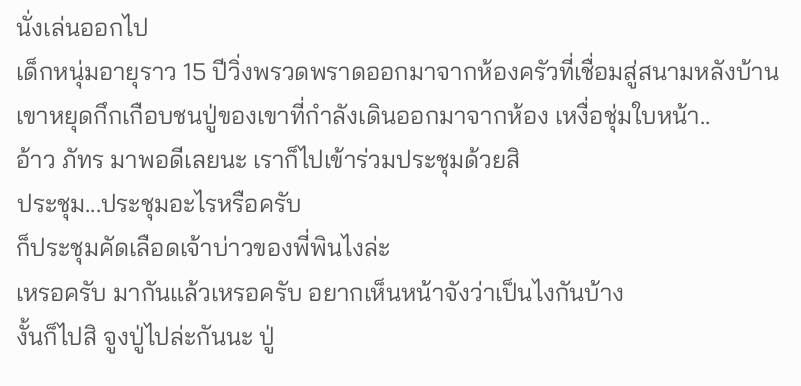นั่งเล่นออกไป
เด็กหนุ่มอายุราว 15 ปีวิ่งพรวดพราดออกมาจากห้องครัวที่เชื่อมสู่สนามหลังบ้าน เขาหยุดกึกเกือบชนปู่ของเขาที่กำลังเดินออกมาจากห้อง เหงื่อชุ่มใบหน้า..
อ้าว ภัทร มาพอดีเลยนะ เราก็ไปเข้าร่วมประชุมด้วยสิ
ประชุม...ประชุมอะไรหรือครับ
ก็ประชุมคัดเลือดเจ้าบ่าวของพี่พินไงล่ะ
เหรอครับ มากันแล้วเหรอครับ อยากเห็นหน้าจังว่าเป็นไงกันบ้าง
งั้นก็ไปสิ จูงปู่ไปล่ะกันนะ ปู่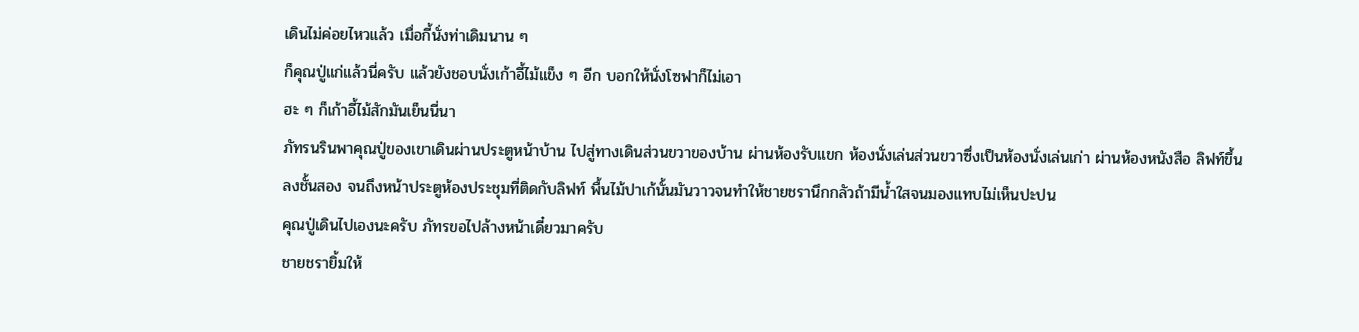เดินไม่ค่อยไหวแล้ว เมื่อกี้นั่งท่าเดิมนาน ๆ
ก็คุณปู่แก่แล้วนี่ครับ แล้วยังชอบนั่งเก้าอี้ไม้แข็ง ๆ อีก บอกให้นั่งโซฟาก็ไม่เอา
ฮะ ๆ ก็เก้าอี้ไม้สักมันเย็นนี่นา
ภัทรนรินพาคุณปู่ของเขาเดินผ่านประตูหน้าบ้าน ไปสู่ทางเดินส่วนขวาของบ้าน ผ่านห้องรับแขก ห้องนั่งเล่นส่วนขวาซึ่งเป็นห้องนั่งเล่นเก่า ผ่านห้องหนังสือ ลิฟท์ขึ้นลงชั้นสอง จนถึงหน้าประตูห้องประชุมที่ติดกับลิฟท์ พื้นไม้ปาเก้นั้นมันวาวจนทำให้ชายชรานึกกลัวถ้ามีน้ำใสจนมองแทบไม่เห็นปะปน
คุณปู่เดินไปเองนะครับ ภัทรขอไปล้างหน้าเดี๋ยวมาครับ
ชายชรายิ้มให้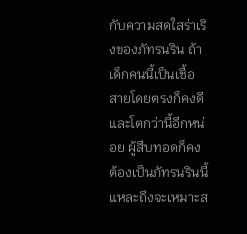กับความสดใสร่าเริงของภัทรนริน ถ้าเด็กคนนี้เป็นเชื้อสายโดยตรงก็คงดี และโตกว่านี้อีกหน่อย ผู้สืบทอดก็คงต้องเป็นภัทรนรินนี้แหละถึงจะเหมาะส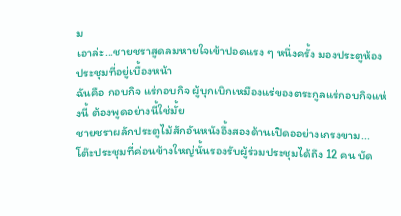ม
เอาล่ะ...ชายชราสูดลมหายใจเข้าปอดแรง ๆ หนึ่งครั้ง มองประตูห้องประชุมที่อยู่เบื้องหน้า
ฉันคือ กอบกิจ แร่กอบกิจ ผู้บุกเบิกเหมืองแร่ของตระกูลแร่กอบกิจแห่งนี้ ต้องพูดอย่างนี้ใช่มั้ย
ชายชราผลักประตูไม้สักอันหนังอึ้งสองด้านเปิดออย่างเกรงขาม...
โต๊ะประชุมที่ค่อนข้างใหญ่นั้นรองรับผู้ร่วมประชุมได้ถึง 12 คน บัด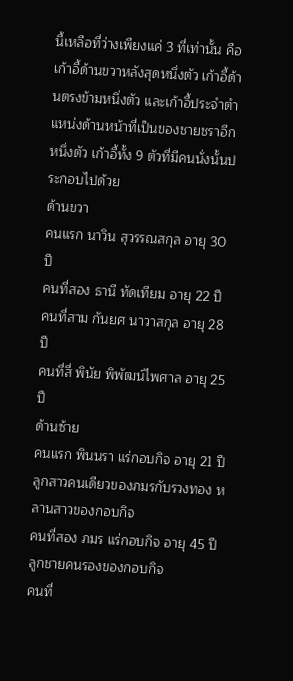นี้เหลือที่ว่างเพียงแค่ 3 ที่เท่านั้น คือเก้าอี้ด้านขวาหลังสุดหนึ่งตัว เก้าอี้ด้านตรงข้ามหนึ่งตัว และเก้าอี้ประจำตำแหน่งด้านหน้าที่เป็นของชายชราอีกหนึ่งตัว เก้าอี้ทั้ง 9 ตัวที่มีคนนั่งนั้นประกอบไปด้วย
ด้านขวา
คนแรก นาวิน สุวรรณสกุล อายุ 30 ปี
คนที่สอง ธานี ทัดเทียม อายุ 22 ปี
คนที่สาม กันยศ นาวาสกุล อายุ 28 ปี
คนที่สี่ พินัย พิพัฒน์ไพศาล อายุ 25 ปี
ด้านซ้าย
คนแรก พินนรา แร่กอบกิจ อายุ 21 ปี ลูกสาวคนเดียวของภมรกับรวงทอง หลานสาวของกอบกิจ
คนที่สอง ภมร แร่กอบกิจ อายุ 45 ปี ลูกชายคนรองของกอบกิจ
คนที่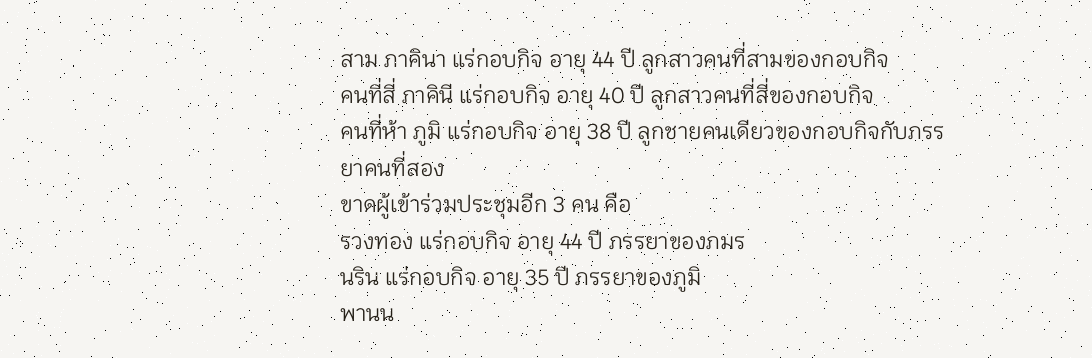สาม ภาคินา แร่กอบกิจ อายุ 44 ปี ลูกสาวคนที่สามของกอบกิจ
คนที่สี่ ภาคินี แร่กอบกิจ อายุ 40 ปี ลูกสาวคนที่สี่ของกอบกิจ
คนที่ห้า ภูมิ แร่กอบกิจ อายุ 38 ปี ลูกชายคนเดียวของกอบกิจกับภรรยาคนที่สอง
ขาดผู้เข้าร่วมประชุมอีก 3 คน คือ
รวงทอง แร่กอบกิจ อายุ 44 ปี ภรรยาของภมร
นริน แร่กอบกิจ อายุ 35 ปี ภรรยาของภูมิ
พานน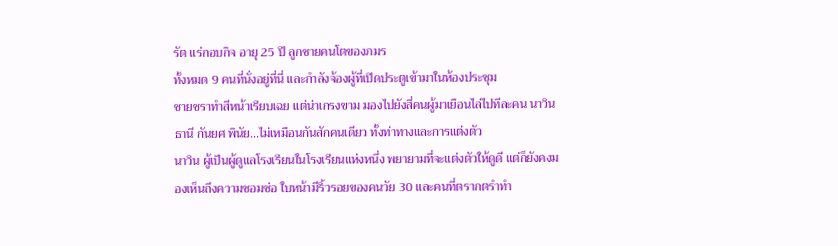รัต แร่กอบกิจ อายุ 25 ปี ลูกชายคนโตของภมร
ทั้งหมด 9 คนที่นั่งอยู่ที่นี่ และกำลังจ้องผู้ที่เปิดประตูเข้ามาในห้องประชุม
ชายชราทำสีหน้าเรียบเฉย แต่น่าเกรงขาม มองไปยังสี่คนผู้มาเยือนไล่ไปทีละคน นาวิน ธานี กันยศ พินัย...ไม่เหมือนกันสักคนเดียว ทั้งท่าทางและการแต่งตัว
นาวิน ผู้เป็นผู้ดูแลโรงเรียนในโรงเรียนแห่งหนึ่ง พยายามที่จะแต่งตัวให้ดูดี แต่ก็ยังคงมองเห็นถึงความซอมซ่อ ใบหน้ามีริ้วรอยของคนวัย 30 และคนที่ตรากตรำทำ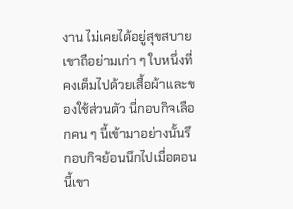งาน ไม่เคยได้อยู่สุขสบาย เขาถือย่ามเก่า ๆ ใบหนึ่งที่คงเต็มไปด้วยเสื้อผ้าและของใช้ส่วนตัว นี่กอบกิจเลือกคน ๆ นี้เข้ามาอย่างนั้นรึ
กอบกิจย้อนนึกไปเมื่อตอนนี้เขา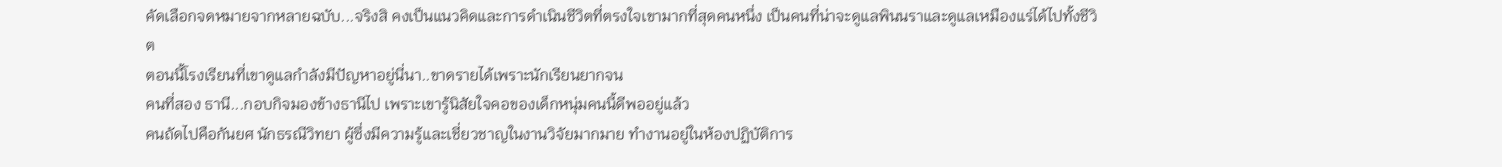คัดเลือกจดหมายจากหลายฉบับ...จริงสิ คงเป็นแนวคิดและการดำเนินชีวิตที่ตรงใจเขามากที่สุดคนหนึ่ง เป็นคนที่น่าจะดูแลพินนราและดูแลเหมืองแร่ได้ไปทั้งชีวิต
ตอนนี้โรงเรียนที่เขาดูแลกำลังมีปัญหาอยู่นี่นา..ขาดรายได้เพราะนักเรียนยากจน
คนที่สอง ธานี...กอบกิจมองข้างธานีไป เพราะเขารู้นิสัยใจคอของเด็กหนุ่มคนนี้ดีพออยู่แล้ว
คนถัดไปคือกันยศ นักธรณีวิทยา ผู้ซึ่งมีความรู้และเชี่ยวชาญในงานวิจัยมากมาย ทำงานอยู่ในห้องปฏิบัติการ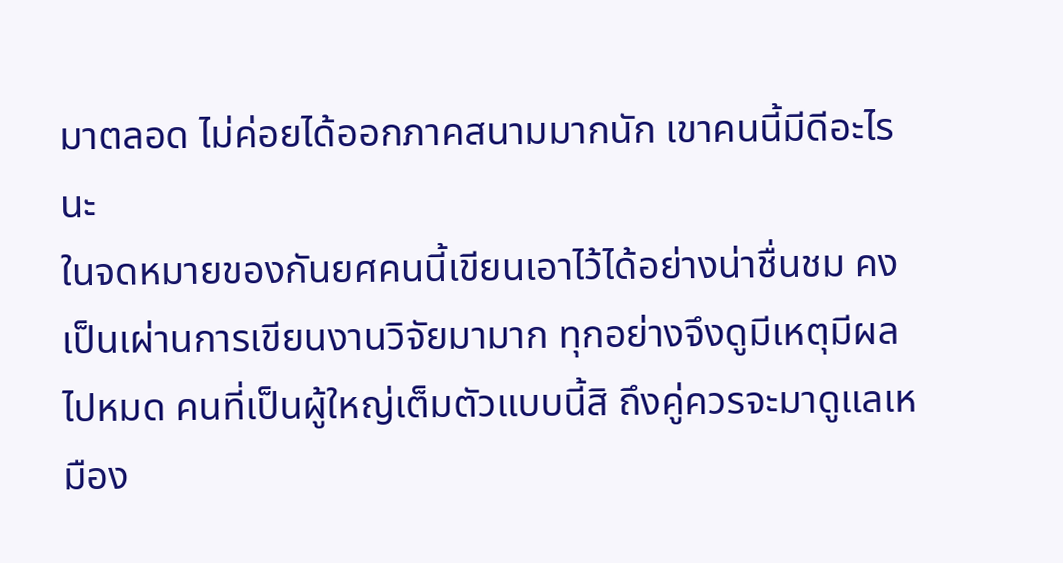มาตลอด ไม่ค่อยได้ออกภาคสนามมากนัก เขาคนนี้มีดีอะไรนะ
ในจดหมายของกันยศคนนี้เขียนเอาไว้ได้อย่างน่าชื่นชม คงเป็นเผ่านการเขียนงานวิจัยมามาก ทุกอย่างจึงดูมีเหตุมีผลไปหมด คนที่เป็นผู้ใหญ่เต็มตัวแบบนี้สิ ถึงคู่ควรจะมาดูแลเหมือง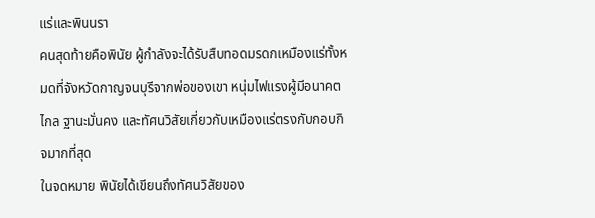แร่และพินนรา
คนสุดท้ายคือพินัย ผู้กำลังจะได้รับสืบทอดมรดกเหมืองแร่ทั้งหมดที่จังหวัดกาญจนบุรีจากพ่อของเขา หนุ่มไฟแรงผู้มีอนาคตไกล ฐานะมั่นคง และทัศนวิสัยเกี่ยวกับเหมืองแร่ตรงกับกอบกิจมากที่สุด
ในจดหมาย พินัยได้เขียนถึงทัศนวิสัยของ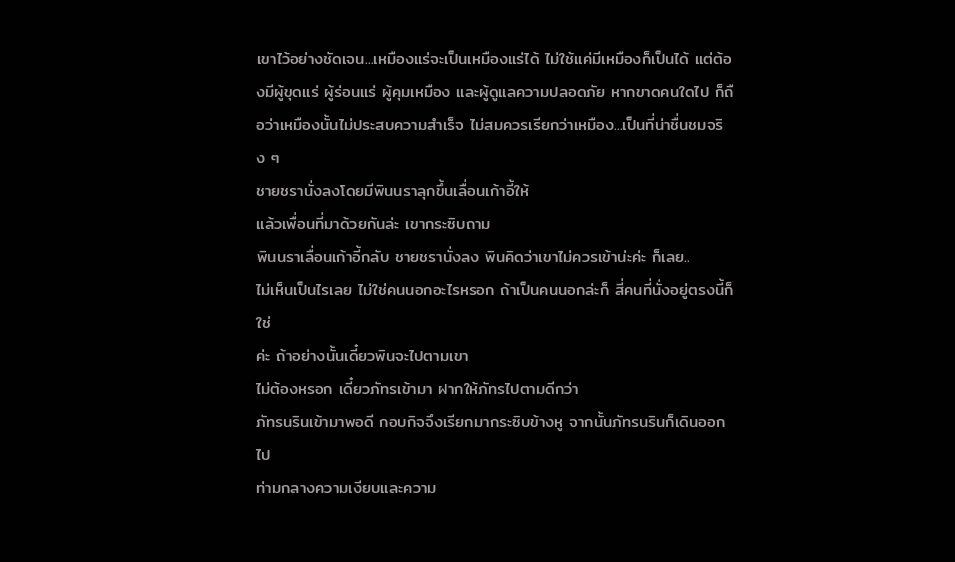เขาไว้อย่างชัดเจน...เหมืองแร่จะเป็นเหมืองแร่ได้ ไม่ใช้แค่มีเหมืองก็เป็นได้ แต่ต้องมีผู้ขุดแร่ ผู้ร่อนแร่ ผู้คุมเหมือง และผู้ดูแลความปลอดภัย หากขาดคนใดไป ก็ถือว่าเหมืองนั้นไม่ประสบความสำเร็จ ไม่สมควรเรียกว่าเหมือง...เป็นที่น่าชื่นชมจริง ๆ
ชายชรานั่งลงโดยมีพินนราลุกขึ้นเลื่อนเก้าอี้ให้
แล้วเพื่อนที่มาด้วยกันล่ะ เขากระซิบถาม
พินนราเลื่อนเก้าอี้กลับ ชายชรานั่งลง พินคิดว่าเขาไม่ควรเข้าน่ะค่ะ ก็เลย..
ไม่เห็นเป็นไรเลย ไม่ใช่คนนอกอะไรหรอก ถ้าเป็นคนนอกล่ะก็ สี่คนที่นั่งอยู่ตรงนี้ก็ใช่
ค่ะ ถ้าอย่างนั้นเดี๋ยวพินจะไปตามเขา
ไม่ต้องหรอก เดี๋ยวภัทรเข้ามา ฝากให้ภัทรไปตามดีกว่า
ภัทรนรินเข้ามาพอดี กอบกิจจึงเรียกมากระซิบข้างหู จากนั้นภัทรนรินก็เดินออกไป
ท่ามกลางความเงียบและความ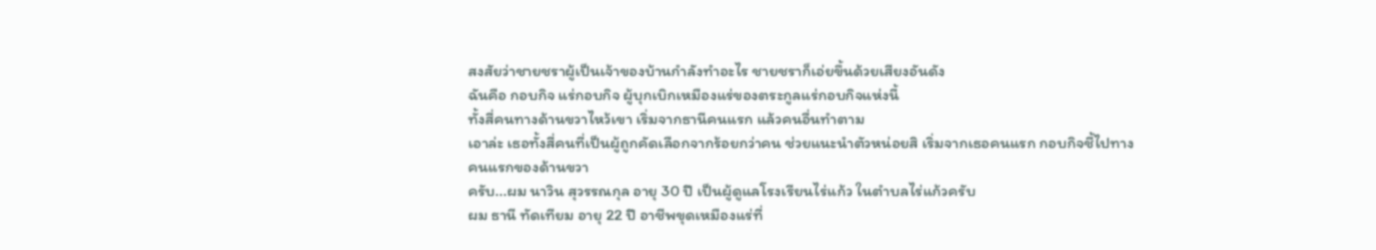สงสัยว่าชายชราผู้เป็นเจ้าของบ้านกำลังทำอะไร ชายชราก็เอ่ยขึ้นด้วยเสียงอันดัง
ฉันคือ กอบกิจ แร่กอบกิจ ผู้บุกเบิกเหมืองแร่ของตระกูลแร่กอบกิจแห่งนี้
ทั้งสี่คนทางด้านขวาไหว้เขา เริ่มจากธานีคนแรก แล้วคนอื่นทำตาม
เอาล่ะ เธอทั้งสี่คนที่เป็นผู้ถูกคัดเลือกจากร้อยกว่าคน ช่วยแนะนำตัวหน่อยสิ เริ่มจากเธอคนแรก กอบกิจชี้ไปทางคนแรกของด้านขวา
ครับ...ผม นาวิน สุวรรณกุล อายุ 30 ปี เป็นผู้ดูแลโรงเรียนไร่แก้ว ในตำบลไร่แก้วครับ
ผม ธานี ทัดเทียม อายุ 22 ปี อาชีพขุดเหมืองแร่ที่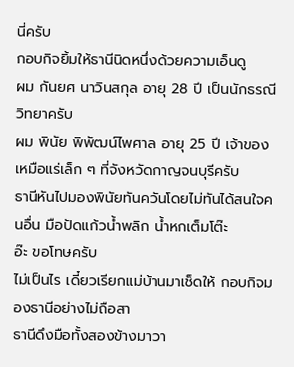นี่ครับ
กอบกิจยิ้มให้ธานีนิดหนึ่งด้วยความเอ็นดู
ผม กันยศ นาวินสกุล อายุ 28 ปี เป็นนักธรณีวิทยาครับ
ผม พินัย พิพัฒน์ไพศาล อายุ 25 ปี เจ้าของเหมือแร่เล็ก ๆ ที่จังหวัดกาญจนบุรีครับ
ธานีหันไปมองพินัยทันควันโดยไม่ทันได้สนใจคนอื่น มือปัดแก้วน้ำพลิก น้ำหกเต็มโต๊ะ
อ๊ะ ขอโทษครับ
ไม่เป็นไร เดี๋ยวเรียกแม่บ้านมาเช็ดให้ กอบกิจมองธานีอย่างไม่ถือสา
ธานีดึงมือทั้งสองข้างมาวา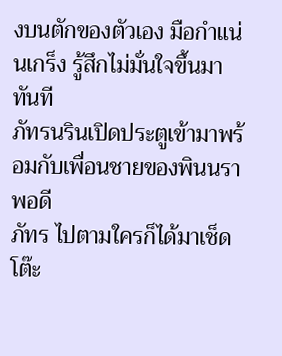งบนตักของตัวเอง มือกำแน่นเกร็ง รู้สึกไม่มั่นใจขึ้นมาทันที
ภัทรนรินเปิดประตูเข้ามาพร้อมกับเพื่อนชายของพินนราพอดี
ภัทร ไปตามใครก็ได้มาเช็ดโต๊ะ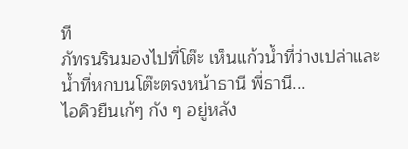ที
ภัทรนรินมองไปที่โต๊ะ เห็นแก้วน้ำที่ว่างเปล่าและน้ำที่หกบนโต๊ะตรงหน้าธานี พี่ธานี...
ไอคิวยืนเก้ๆ กัง ๆ อยู่หลัง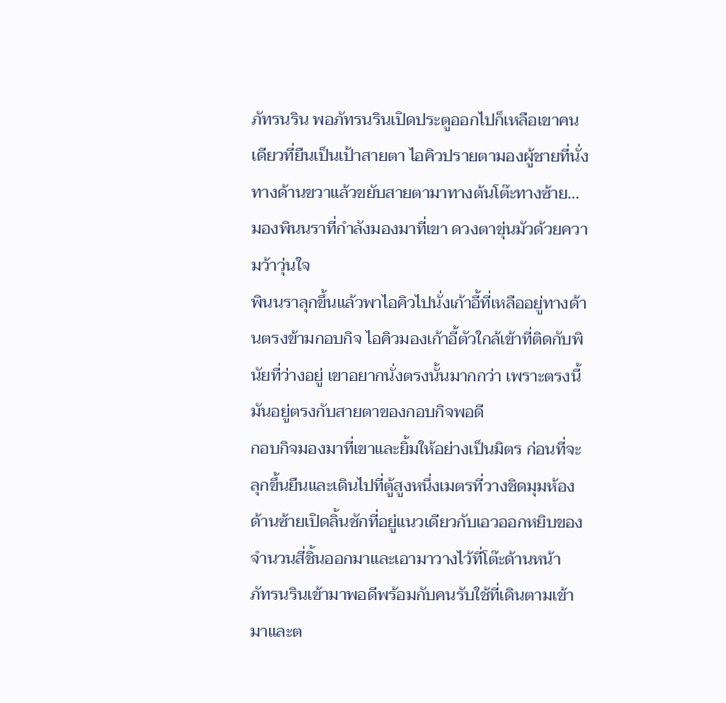ภัทรนริน พอภัทรนรินเปิดประตูออกไปก็เหลือเขาคนเดียวที่ยืนเป็นเป้าสายตา ไอคิวปรายตามองผู้ชายที่นั่งทางด้านขวาแล้วขยับสายตามาทางต้นโต๊ะทางซ้าย...มองพินนราที่กำลังมองมาที่เขา ดวงตาขุ่นมัวด้วยความว้าวุ่นใจ
พินนราลุกขึ้นแล้วพาไอคิวไปนั่งเก้าอี้ที่เหลืออยู่ทางด้านตรงข้ามกอบกิจ ไอคิวมองเก้าอี้ตัวใกล้เข้าที่ติดกับพินัยที่ว่างอยู่ เขาอยากนั่งตรงนั้นมากกว่า เพราะตรงนี้มันอยู่ตรงกับสายตาของกอบกิจพอดี
กอบกิจมองมาที่เขาและยิ้มให้อย่างเป็นมิตร ก่อนที่จะลุกขึ้นยืนและเดินไปที่ตู้สูงหนึ่งเมตรที่วางชิดมุมห้องด้านซ้ายเปิดลิ้นชักที่อยู่แนวเดียวกับเอวออกหยิบของจำนวนสี่ชิ้นออกมาและเอามาวางไว้ที่โต๊ะด้านหน้า
ภัทรนรินเข้ามาพอดีพร้อมกับคนรับใช้ที่เดินตามเข้ามาและต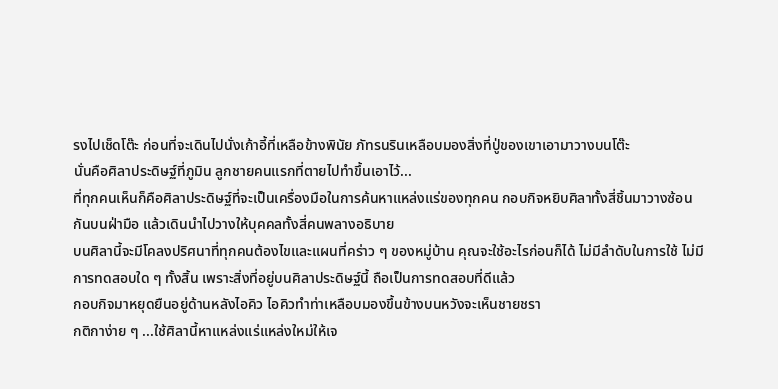รงไปเช็ดโต๊ะ ก่อนที่จะเดินไปนั่งเก้าอี้ที่เหลือข้างพินัย ภัทรนรินเหลือบมองสิ่งที่ปู่ของเขาเอามาวางบนโต๊ะ
นั่นคือศิลาประดิษฐ์ที่ภูมิน ลูกชายคนแรกที่ตายไปทำขึ้นเอาไว้...
ที่ทุกคนเห็นก็คือศิลาประดิษฐ์ที่จะเป็นเครื่องมือในการค้นหาแหล่งแร่ของทุกคน กอบกิจหยิบศิลาทั้งสี่ชิ้นมาวางซ้อนกันบนฝ่ามือ แล้วเดินนำไปวางให้บุคคลทั้งสี่คนพลางอธิบาย
บนศิลานี้จะมีโคลงปริศนาที่ทุกคนต้องไขและแผนที่คร่าว ๆ ของหมู่บ้าน คุณจะใช้อะไรก่อนก็ได้ ไม่มีลำดับในการใช้ ไม่มีการทดสอบใด ๆ ทั้งสิ้น เพราะสิ่งที่อยู่บนศิลาประดิษฐ์นี้ ถือเป็นการทดสอบที่ดีแล้ว
กอบกิจมาหยุดยืนอยู่ด้านหลังไอคิว ไอคิวทำท่าเหลือบมองขึ้นข้างบนหวังจะเห็นชายชรา
กติกาง่าย ๆ ...ใช้ศิลานี้หาแหล่งแร่แหล่งใหม่ให้เจ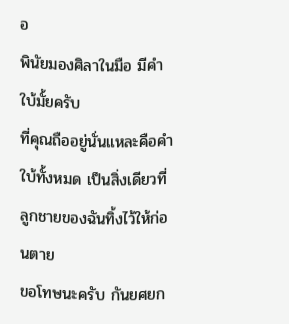อ
พินัยมองศิลาในมือ มีคำใบ้มั้ยครับ
ที่คุณถืออยู่นั่นแหละคือคำใบ้ทั้งหมด เป็นสิ่งเดียวที่ลูกชายของฉันทิ้งไว้ให้ก่อนตาย
ขอโทษนะครับ กันยศยก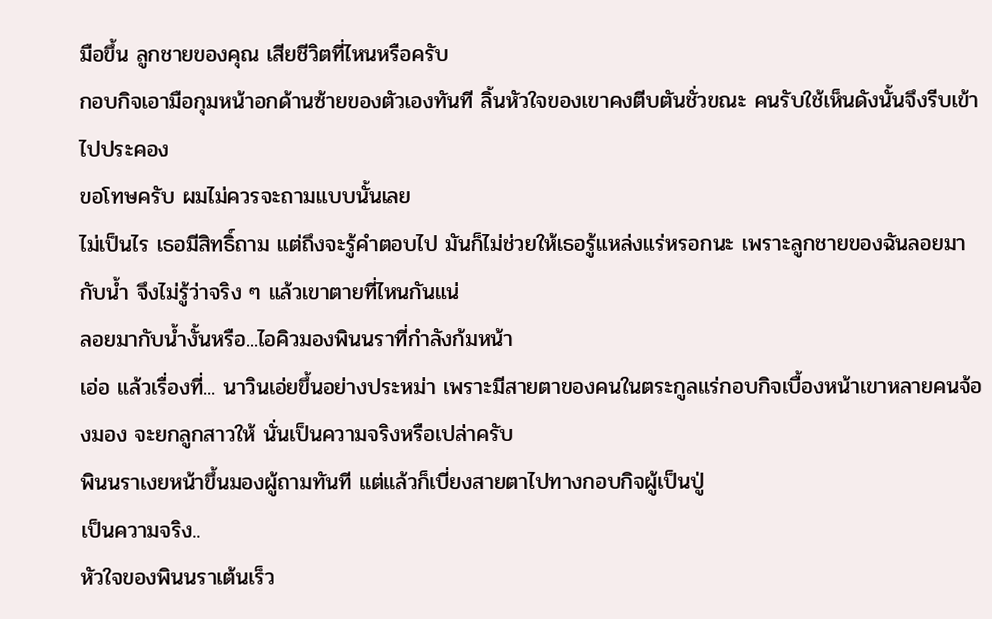มือขึ้น ลูกชายของคุณ เสียชีวิตที่ไหนหรือครับ
กอบกิจเอามือกุมหน้าอกด้านซ้ายของตัวเองทันที ลิ้นหัวใจของเขาคงตีบตันชั่วขณะ คนรับใช้เห็นดังนั้นจึงรีบเข้าไปประคอง
ขอโทษครับ ผมไม่ควรจะถามแบบนั้นเลย
ไม่เป็นไร เธอมีสิทธิ์ถาม แต่ถึงจะรู้คำตอบไป มันก็ไม่ช่วยให้เธอรู้แหล่งแร่หรอกนะ เพราะลูกชายของฉันลอยมากับน้ำ จึงไม่รู้ว่าจริง ๆ แล้วเขาตายที่ไหนกันแน่
ลอยมากับน้ำงั้นหรือ...ไอคิวมองพินนราที่กำลังก้มหน้า
เอ่อ แล้วเรื่องที่... นาวินเอ่ยขึ้นอย่างประหม่า เพราะมีสายตาของคนในตระกูลแร่กอบกิจเบื้องหน้าเขาหลายคนจ้องมอง จะยกลูกสาวให้ นั่นเป็นความจริงหรือเปล่าครับ
พินนราเงยหน้าขึ้นมองผู้ถามทันที แต่แล้วก็เบี่ยงสายตาไปทางกอบกิจผู้เป็นปู่
เป็นความจริง..
หัวใจของพินนราเต้นเร็ว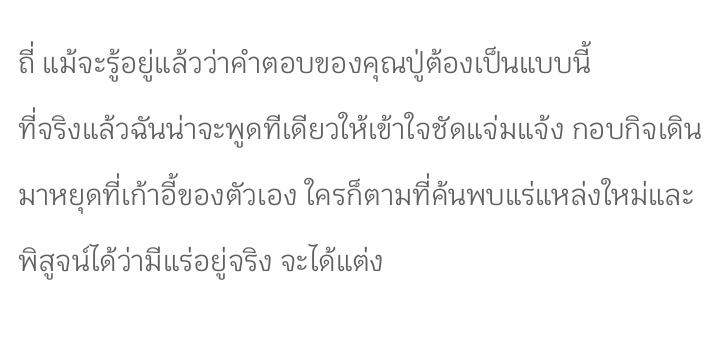ถี่ แม้จะรู้อยู่แล้วว่าคำตอบของคุณปู่ต้องเป็นแบบนี้
ที่จริงแล้วฉันน่าจะพูดทีเดียวให้เข้าใจชัดแจ่มแจ้ง กอบกิจเดินมาหยุดที่เก้าอี้ของตัวเอง ใครก็ตามที่ค้นพบแร่แหล่งใหม่และพิสูจน์ได้ว่ามีแร่อยู่จริง จะได้แต่ง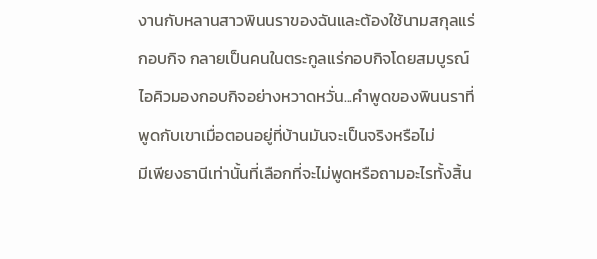งานกับหลานสาวพินนราของฉันและต้องใช้นามสกุลแร่กอบกิจ กลายเป็นคนในตระกูลแร่กอบกิจโดยสมบูรณ์
ไอคิวมองกอบกิจอย่างหวาดหวั่น...คำพูดของพินนราที่พูดกับเขาเมื่อตอนอยู่ที่บ้านมันจะเป็นจริงหรือไม่
มีเพียงธานีเท่านั้นที่เลือกที่จะไม่พูดหรือถามอะไรทั้งสิ้น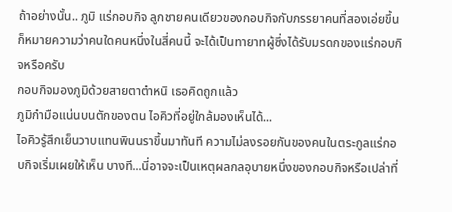ถ้าอย่างนั้น.. ภูมิ แร่กอบกิจ ลูกชายคนเดียวของกอบกิจกับภรรยาคนที่สองเอ่ยขึ้น ก็หมายความว่าคนใดคนหนึ่งในสี่คนนี้ จะได้เป็นทายาทผู้ซึ่งได้รับมรดกของแร่กอบกิจหรือครับ
กอบกิจมองภูมิด้วยสายตาตำหนิ เธอคิดถูกแล้ว
ภูมิกำมือแน่นบนตักของตน ไอคิวที่อยู่ใกล้มองเห็นได้...
ไอคิวรู้สึกเย็นวาบแทนพินนราขึ้นมาทันที ความไม่ลงรอยกันของคนในตระกูลแร่กอบกิจเริ่มเผยให้เห็น บางที...นี่อาจจะเป็นเหตุผลกลอุบายหนึ่งของกอบกิจหรือเปล่าที่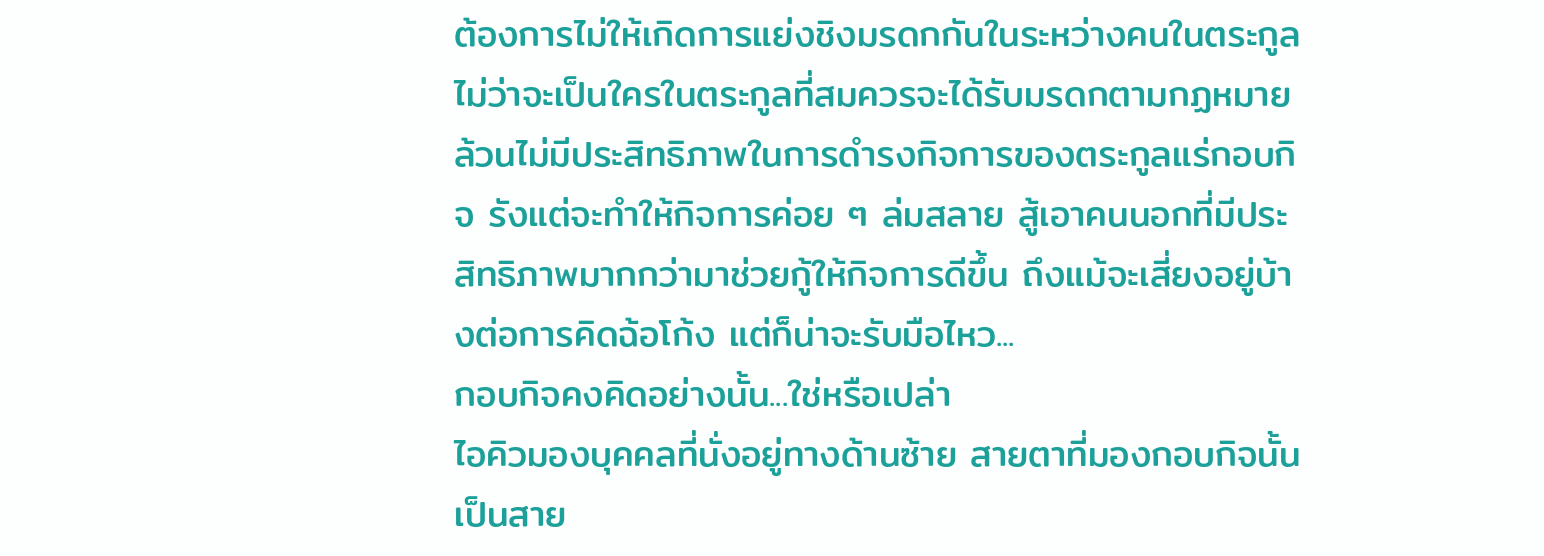ต้องการไม่ให้เกิดการแย่งชิงมรดกกันในระหว่างคนในตระกูล
ไม่ว่าจะเป็นใครในตระกูลที่สมควรจะได้รับมรดกตามกฏหมายล้วนไม่มีประสิทธิภาพในการดำรงกิจการของตระกูลแร่กอบกิจ รังแต่จะทำให้กิจการค่อย ๆ ล่มสลาย สู้เอาคนนอกที่มีประสิทธิภาพมากกว่ามาช่วยกู้ให้กิจการดีขึ้น ถึงแม้จะเสี่ยงอยู่บ้างต่อการคิดฉ้อโก้ง แต่ก็น่าจะรับมือไหว...
กอบกิจคงคิดอย่างนั้น...ใช่หรือเปล่า
ไอคิวมองบุคคลที่นั่งอยู่ทางด้านซ้าย สายตาที่มองกอบกิจนั้น เป็นสาย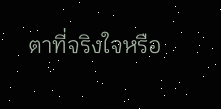ตาที่จริงใจหรือ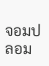จอมปลอม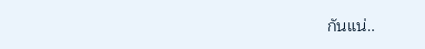กันแน่..